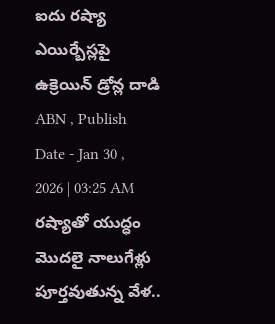ఐదు రష్యా ఎయిర్బేస్లపై ఉక్రెయిన్ డ్రోన్ల దాడి
ABN , Publish Date - Jan 30 , 2026 | 03:25 AM
రష్యాతో యుద్ధం మొదలై నాలుగేళ్లు పూర్తవుతున్న వేళ..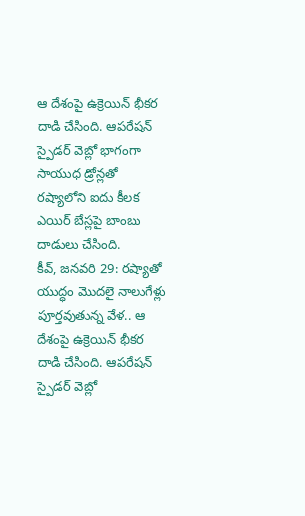ఆ దేశంపై ఉక్రెయిన్ భీకర దాడి చేసింది. ఆపరేషన్ స్పైడర్ వెబ్లో భాగంగా సాయుధ డ్రోన్లతో రష్యాలోని ఐదు కీలక ఎయిర్ బేస్లపై బాంబు దాడులు చేసింది.
కీవ్, జనవరి 29: రష్యాతో యుద్ధం మొదలై నాలుగేళ్లు పూర్తవుతున్న వేళ.. ఆ దేశంపై ఉక్రెయిన్ భీకర దాడి చేసింది. ఆపరేషన్ స్పైడర్ వెబ్లో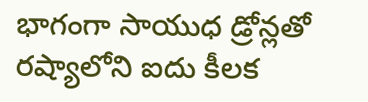భాగంగా సాయుధ డ్రోన్లతో రష్యాలోని ఐదు కీలక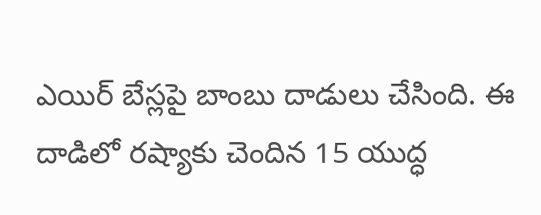ఎయిర్ బేస్లపై బాంబు దాడులు చేసింది. ఈ దాడిలో రష్యాకు చెందిన 15 యుద్ధ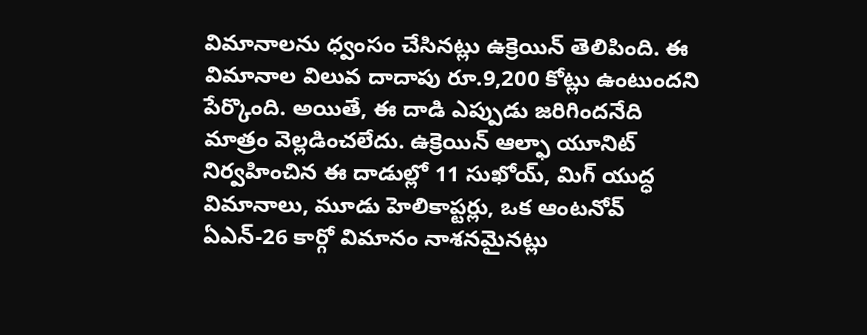విమానాలను ధ్వంసం చేసినట్లు ఉక్రెయిన్ తెలిపింది. ఈ విమానాల విలువ దాదాపు రూ.9,200 కోట్లు ఉంటుందని పేర్కొంది. అయితే, ఈ దాడి ఎప్పుడు జరిగిందనేది మాత్రం వెల్లడించలేదు. ఉక్రెయిన్ ఆల్ఫా యూనిట్ నిర్వహించిన ఈ దాడుల్లో 11 సుఖోయ్, మిగ్ యుద్ధ విమానాలు, మూడు హెలికాప్టర్లు, ఒక ఆంటనోవ్ ఏఎన్-26 కార్గో విమానం నాశనమైనట్లు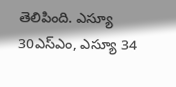తెలిపింది. ఎస్యూ 30ఎస్ఎం, ఎస్యూ 34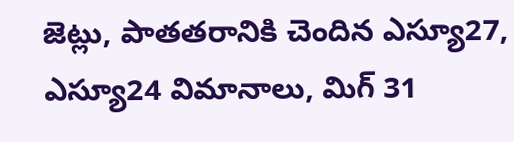జెట్లు, పాతతరానికి చెందిన ఎస్యూ27, ఎస్యూ24 విమానాలు, మిగ్ 31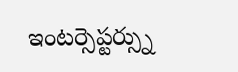ఇంటర్సెప్టర్స్ను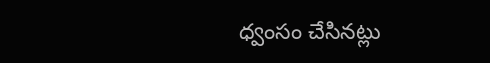ధ్వంసం చేసినట్లు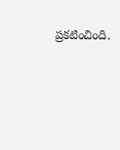ప్రకటించింది.